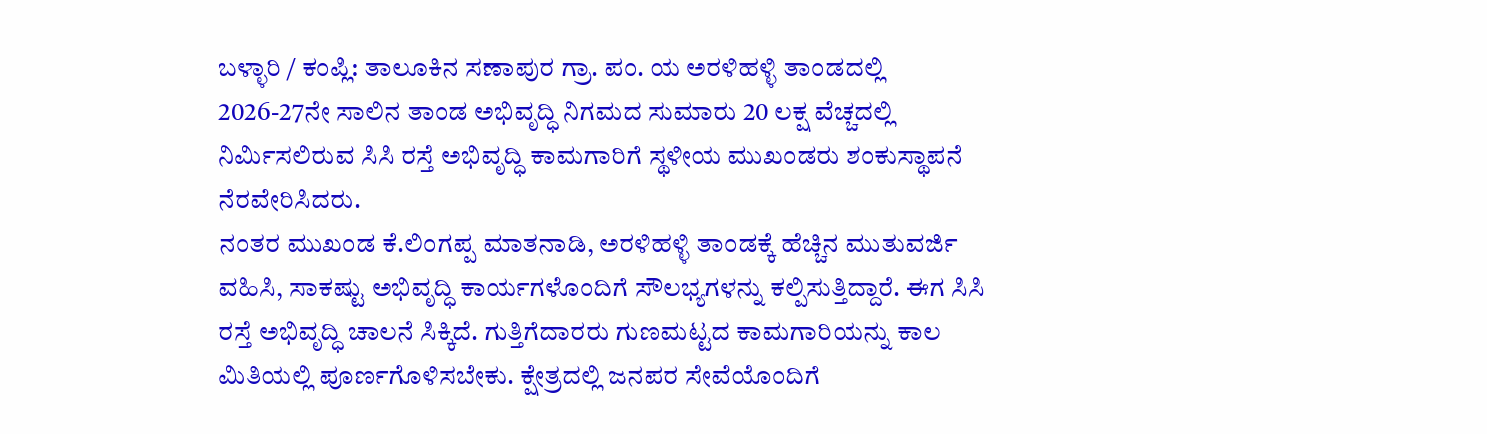ಬಳ್ಳಾರಿ / ಕಂಪ್ಲಿ: ತಾಲೂಕಿನ ಸಣಾಪುರ ಗ್ರಾ. ಪಂ. ಯ ಅರಳಿಹಳ್ಳಿ ತಾಂಡದಲ್ಲಿ 2026-27ನೇ ಸಾಲಿನ ತಾಂಡ ಅಭಿವೃದ್ಧಿ ನಿಗಮದ ಸುಮಾರು 20 ಲಕ್ಷ ವೆಚ್ಚದಲ್ಲಿ ನಿರ್ಮಿಸಲಿರುವ ಸಿಸಿ ರಸ್ತೆ ಅಭಿವೃದ್ಧಿ ಕಾಮಗಾರಿಗೆ ಸ್ಥಳೀಯ ಮುಖಂಡರು ಶಂಕುಸ್ಥಾಪನೆ ನೆರವೇರಿಸಿದರು.
ನಂತರ ಮುಖಂಡ ಕೆ.ಲಿಂಗಪ್ಪ ಮಾತನಾಡಿ, ಅರಳಿಹಳ್ಳಿ ತಾಂಡಕ್ಕೆ ಹೆಚ್ಚಿನ ಮುತುವರ್ಜಿ ವಹಿಸಿ, ಸಾಕಷ್ಟು ಅಭಿವೃದ್ಧಿ ಕಾರ್ಯಗಳೊಂದಿಗೆ ಸೌಲಭ್ಯಗಳನ್ನು ಕಲ್ಪಿಸುತ್ತಿದ್ದಾರೆ. ಈಗ ಸಿಸಿ ರಸ್ತೆ ಅಭಿವೃದ್ಧಿ ಚಾಲನೆ ಸಿಕ್ಕಿದೆ. ಗುತ್ತಿಗೆದಾರರು ಗುಣಮಟ್ಟದ ಕಾಮಗಾರಿಯನ್ನು ಕಾಲ ಮಿತಿಯಲ್ಲಿ ಪೂರ್ಣಗೊಳಿಸಬೇಕು. ಕ್ಷೇತ್ರದಲ್ಲಿ ಜನಪರ ಸೇವೆಯೊಂದಿಗೆ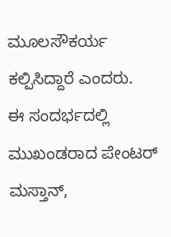ಮೂಲಸೌಕರ್ಯ ಕಲ್ಪಿಸಿದ್ದಾರೆ ಎಂದರು.
ಈ ಸಂದರ್ಭದಲ್ಲಿ ಮುಖಂಡರಾದ ಪೇಂಟರ್ ಮಸ್ತಾನ್,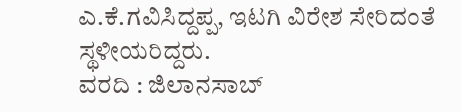ಎ.ಕೆ.ಗವಿಸಿದ್ದಪ್ಪ, ಇಟಗಿ ವಿರೇಶ ಸೇರಿದಂತೆ ಸ್ಥಳೀಯರಿದ್ದರು.
ವರದಿ : ಜಿಲಾನಸಾಬ್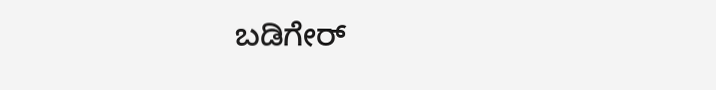ಬಡಿಗೇರ್